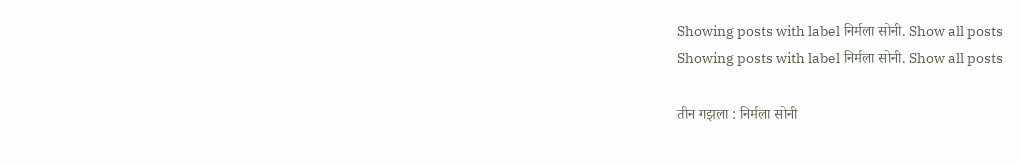Showing posts with label निर्मला सोनी. Show all posts
Showing posts with label निर्मला सोनी. Show all posts

तीन गझला : निर्मला सोनी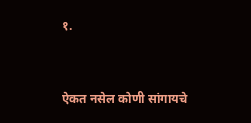१.


ऐकत नसेल कोणी सांगायचे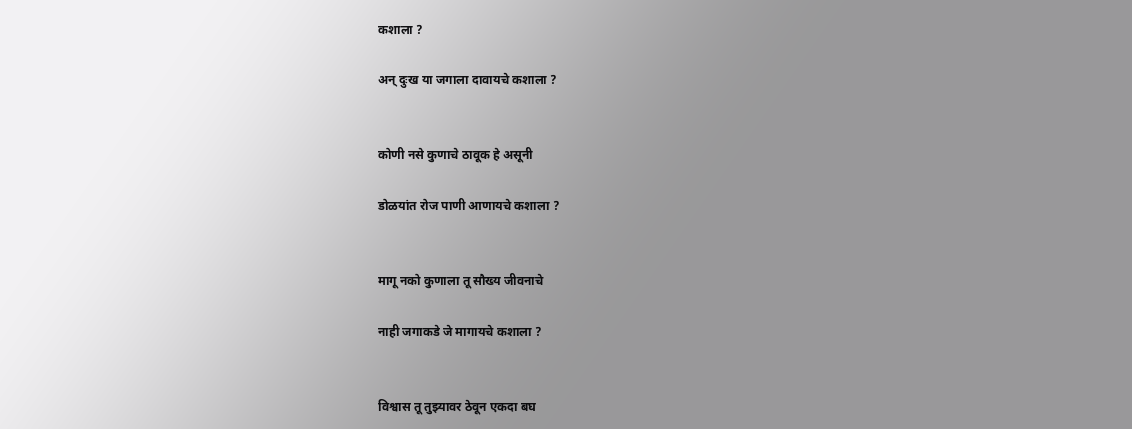कशाला ?

अन् दुःख या जगाला दावायचे कशाला ?


कोणी नसे कुणाचे ठावूक हे असूनी

डोळयांत रोज पाणी आणायचे कशाला ?


मागू नको कुणाला तू सौख्य जीवनाचे

नाही जगाकडे जे मागायचे कशाला ?


विश्वास तू तुझ्यावर ठेवून एकदा बघ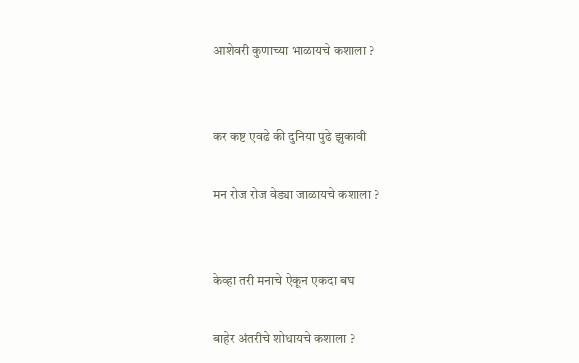आशेवरी कुणाच्या भाळायचे कशाला ?


कर कष्ट एवढे की दुनिया पुढे झुकावी

मन रोज रोज वेड्या जाळायचे कशाला ?


केव्हा तरी मनाचे ऐकून एकदा बघ

बाहेर अंतरीचे शोधायचे कशाला ?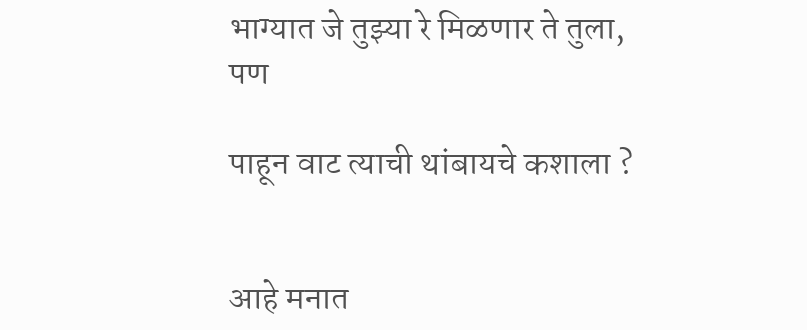भाग्यात जे तुझ्या रे मिळणार ते तुला, पण

पाहून वाट त्याची थांबायचे कशाला ?


आहे मनात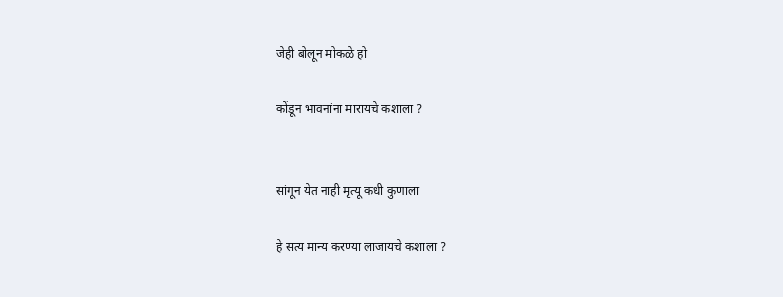जेही बोलून मोकळे हो

कोंडून भावनांना मारायचे कशाला ?


सांगून येत नाही मृत्यू कधी कुणाला

हे सत्य मान्य करण्या लाजायचे कशाला ?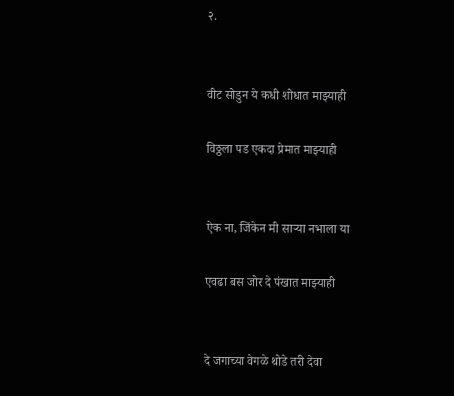२.


वीट सोडुन ये कधी शोधात माझ्याही

विठ्ठला पड एकदा प्रेमात माझ्याही


ऐक ना, जिंकेन मी साऱ्या नभाला या

एवढा बस जोर दे पंखात माझ्याही


दे जगाच्या वेगळे थोडे तरी देवा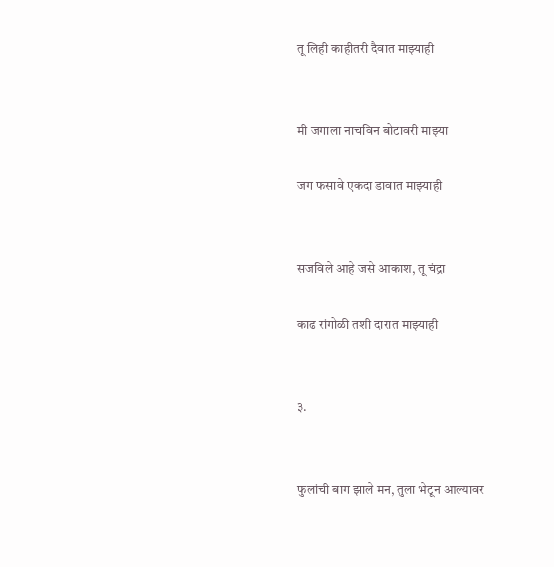तू लिही काहीतरी दैवात माझ्याही


मी जगाला नाचविन बोटावरी माझ्या

जग फसावे एकदा डावात माझ्याही


सजविले आहे जसे आकाश, तू चंद्रा

काढ रांगोळी तशी दारात माझ्याही


३.


फुलांची बाग झाले मन, तुला भेटून आल्यावर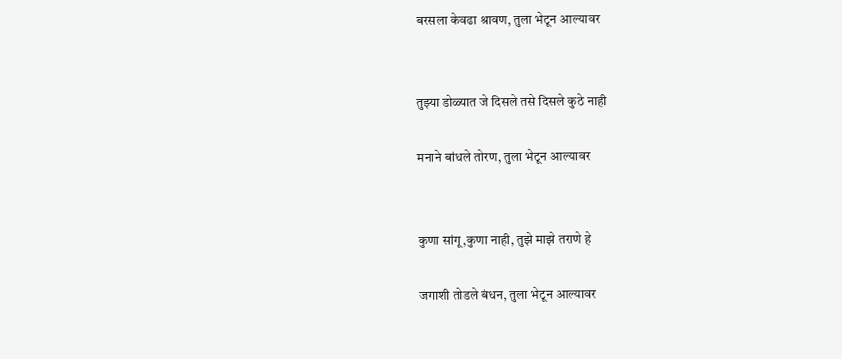बरसला केवढा श्रावण, तुला भेटून आल्यावर


तुझ्या डोळ्यात जे दिसले तसे दिसले कुठे नाही

मनाने बांधले तोरण, तुला भेटून आल्यावर


कुणा सांगू,कुणा नाही, तुझे माझे तराणे हे

जगाशी तोडले बंधन, तुला भेटून आल्यावर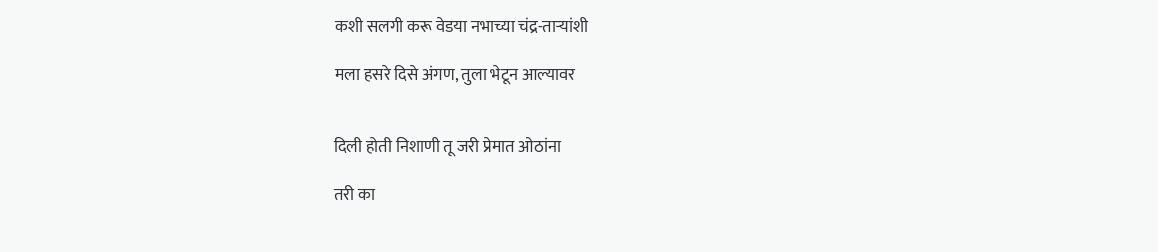कशी सलगी करू वेडया नभाच्या चंद्र-ताऱ्यांशी

मला हसरे दिसे अंगण, तुला भेटून आल्यावर


दिली होती निशाणी तू जरी प्रेमात ओठांना

तरी का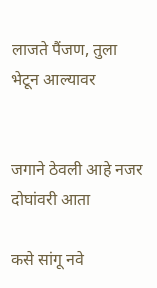लाजते पैंजण, तुला भेटून आल्यावर


जगाने ठेवली आहे नजर दोघांवरी आता

कसे सांगू नवे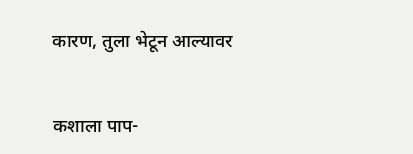कारण, तुला भेटून आल्यावर


कशाला पाप-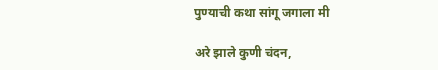पुण्याची कथा सांगू जगाला मी

अरे झाले कुणी चंदन,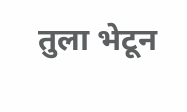तुला भेटून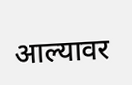आल्यावर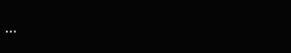...